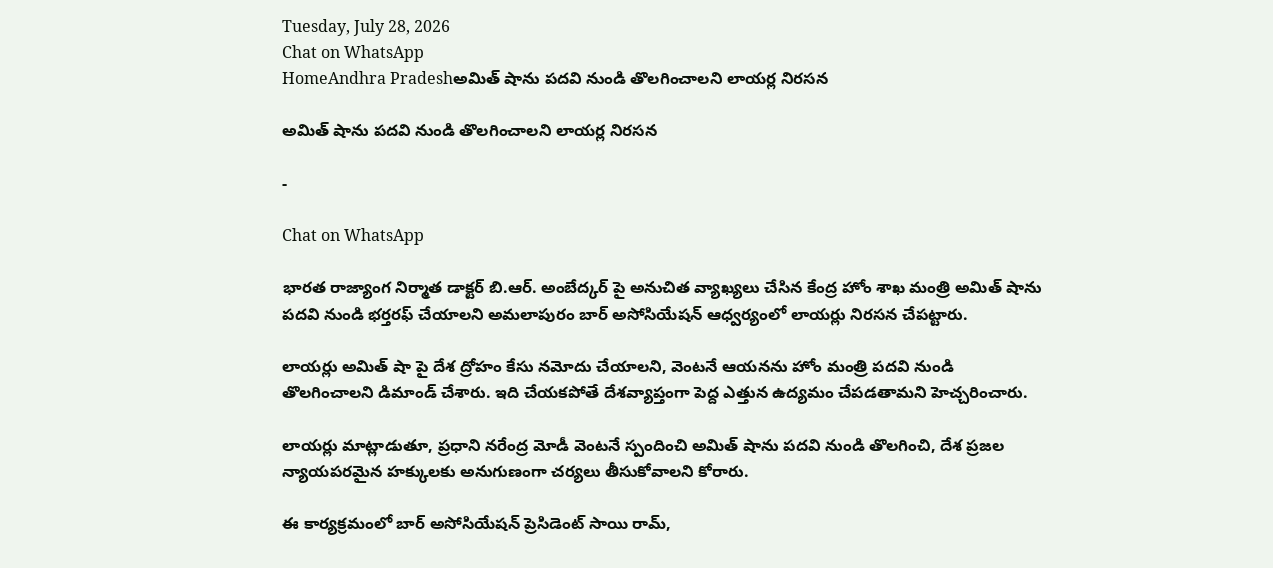Tuesday, July 28, 2026
Chat on WhatsApp
HomeAndhra Pradeshఅమిత్ షాను పదవి నుండి తొలగించాలని లాయర్ల నిరసన

అమిత్ షాను పదవి నుండి తొలగించాలని లాయర్ల నిరసన

-

Chat on WhatsApp

భారత రాజ్యాంగ నిర్మాత డాక్టర్ బి.ఆర్. అంబేద్కర్ పై అనుచిత వ్యాఖ్యలు చేసిన కేంద్ర హోం శాఖ మంత్రి అమిత్ షాను పదవి నుండి భర్తరఫ్ చేయాలని అమలాపురం బార్ అసోసియేషన్ ఆధ్వర్యంలో లాయర్లు నిరసన చేపట్టారు.

లాయర్లు అమిత్ షా పై దేశ ద్రోహం కేసు నమోదు చేయాలని, వెంటనే ఆయనను హోం మంత్రి పదవి నుండి తొలగించాలని డిమాండ్ చేశారు. ఇది చేయకపోతే దేశవ్యాప్తంగా పెద్ద ఎత్తున ఉద్యమం చేపడతామని హెచ్చరించారు.

లాయర్లు మాట్లాడుతూ, ప్రధాని నరేంద్ర మోడీ వెంటనే స్పందించి అమిత్ షాను పదవి నుండి తొలగించి, దేశ ప్రజల న్యాయపరమైన హక్కులకు అనుగుణంగా చర్యలు తీసుకోవాలని కోరారు.

ఈ కార్యక్రమంలో బార్ అసోసియేషన్ ప్రెసిడెంట్ సాయి రామ్,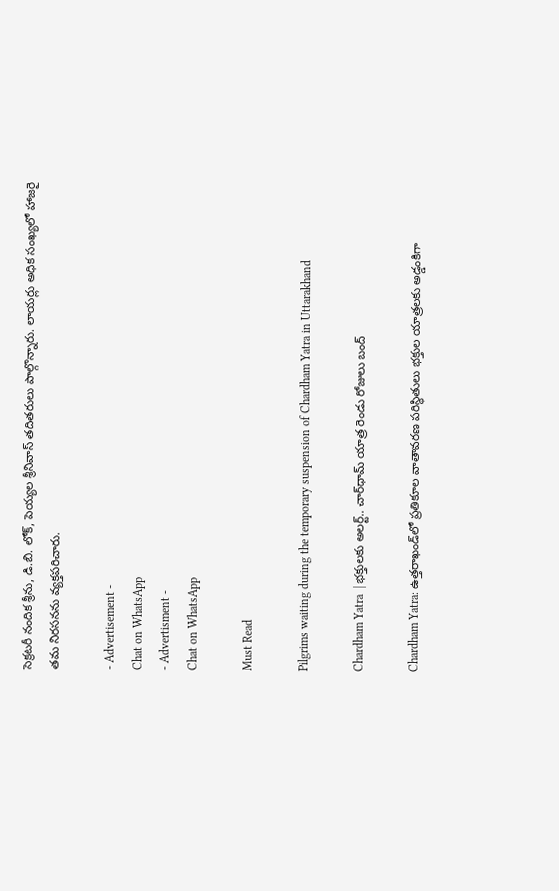సెక్రటరీ నందిక శ్రీను, డి.బి. లోక్, పెయ్యల శ్రీనివాస్ తదితరులు పాల్గొన్నారు. లాయర్లు అధిక సంఖ్యలో హాజరై తమ నిరసనను వ్యక్తపరిచారు.

- Advertisement -
Chat on WhatsApp
- Advertisment -
Chat on WhatsApp

Must Read

Pilgrims waiting during the temporary suspension of Chardham Yatra in Uttarakhand

Chardham Yatra  | భక్తులకు అలర్ట్.. చార్‌ధామ్ యాత్ర రెండు రోజులు బంద్

Chardham Yatra: ఉత్తరాఖండ్‌లో ప్రతికూల వాతావరణ పరిస్థితులు భక్తుల యాత్రలకు అడ్డంకిగా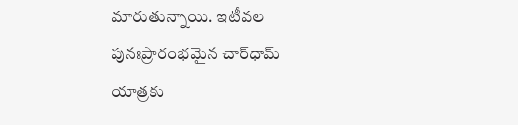మారుతున్నాయి. ఇటీవల పునఃప్రారంభమైన చార్‌ధామ్ యాత్రకు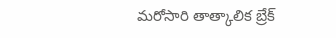మరోసారి తాత్కాలిక బ్రేక్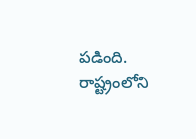పడింది. రాష్ట్రంలోని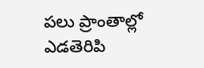పలు ప్రాంతాల్లో ఎడతెరిపి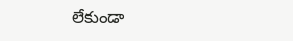లేకుండా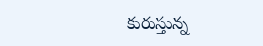కురుస్తున్న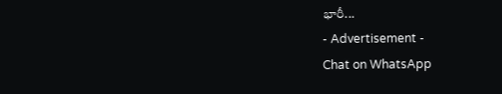భారీ...
- Advertisement -
Chat on WhatsApp